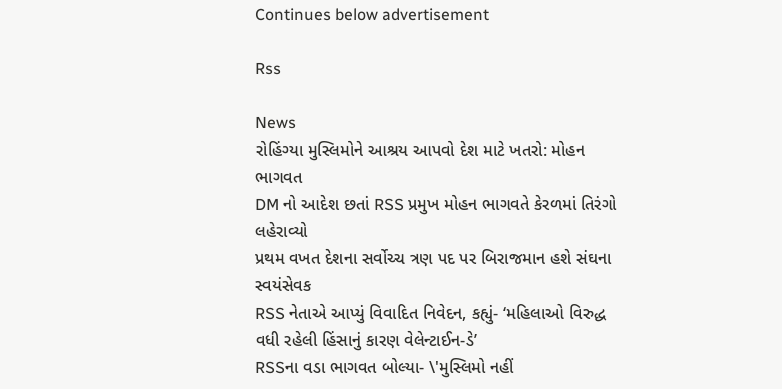Continues below advertisement

Rss

News
રોહિંગ્યા મુસ્લિમોને આશ્રય આપવો દેશ માટે ખતરો: મોહન ભાગવત
DM નો આદેશ છતાં RSS પ્રમુખ મોહન ભાગવતે કેરળમાં તિરંગો લહેરાવ્યો
પ્રથમ વખત દેશના સર્વોચ્ચ ત્રણ પદ પર બિરાજમાન હશે સંઘના સ્વયંસેવક
RSS નેતાએ આપ્યું વિવાદિત નિવેદન, કહ્યું- ‘મહિલાઓ વિરુદ્ધ વધી રહેલી હિંસાનું કારણ વેલેન્ટાઈન-ડે’
RSSના વડા ભાગવત બોલ્યા- \'મુસ્લિમો નહીં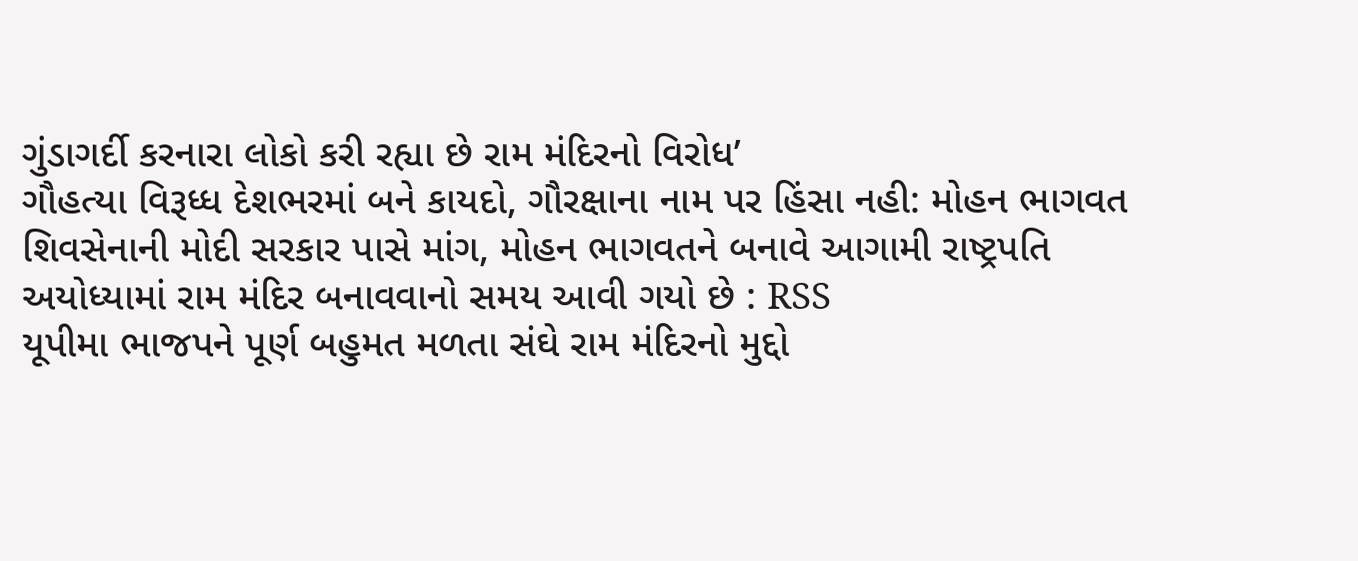ગુંડાગર્દી કરનારા લોકો કરી રહ્યા છે રામ મંદિરનો વિરોધ’
ગૌહત્યા વિરૂધ્ધ દેશભરમાં બને કાયદો, ગૌરક્ષાના નામ પર હિંસા નહી: મોહન ભાગવત
શિવસેનાની મોદી સરકાર પાસે માંગ, મોહન ભાગવતને બનાવે આગામી રાષ્ટ્રપતિ
અયોધ્યામાં રામ મંદિર બનાવવાનો સમય આવી ગયો છે : RSS
યૂપીમા ભાજપને પૂર્ણ બહુમત મળતા સંઘે રામ મંદિરનો મુદ્દો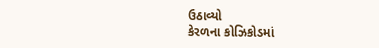ઉઠાવ્યો
કેરળના કોઝિકોડમાં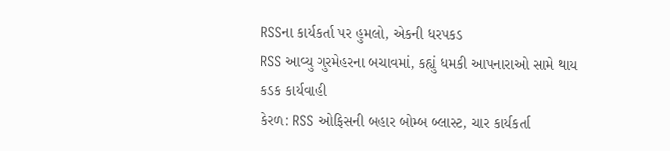RSSના કાર્યકર્તા પર હુમલો, એકની ધરપકડ
RSS આવ્યુ ગુરમેહરના બચાવમાં, કહ્યું ધમકી આપનારાઓ સામે થાય કડક કાર્યવાહી
કેરળ: RSS ઓફિસની બહાર બોમ્બ બ્લાસ્ટ, ચાર કાર્યકર્તા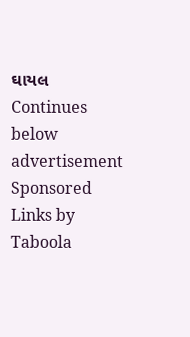ઘાયલ
Continues below advertisement
Sponsored Links by Taboola